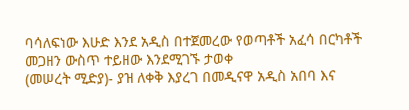ባሳለፍነው እሁድ እንደ አዲስ በተጀመረው የወጣቶች አፈሳ በርካቶች መጋዘን ውስጥ ተይዘው እንደሚገኙ ታወቀ
(መሠረት ሚድያ)- ያዝ ለቀቅ እያረገ በመዲናዋ አዲስ አበባ እና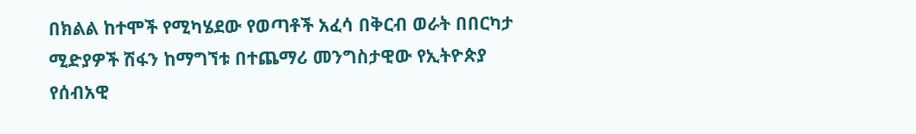በክልል ከተሞች የሚካሄደው የወጣቶች አፈሳ በቅርብ ወራት በበርካታ ሚድያዎች ሽፋን ከማግኘቱ በተጨማሪ መንግስታዊው የኢትዮጵያ የሰብአዊ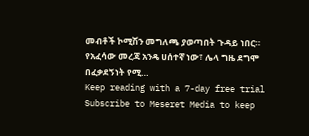መብቶች ኮሚሽን መግለጫ ያወጣበት ጉዳይ ነበር።
የአፈሳው መረጃ አንዴ ሀሰተኛ ነው፣ ሌላ ግዜ ደግሞ በፈቃደኝነት የሚ…
Keep reading with a 7-day free trial
Subscribe to Meseret Media to keep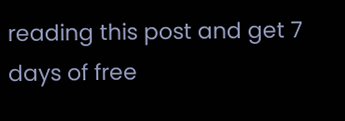reading this post and get 7 days of free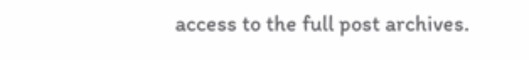access to the full post archives.